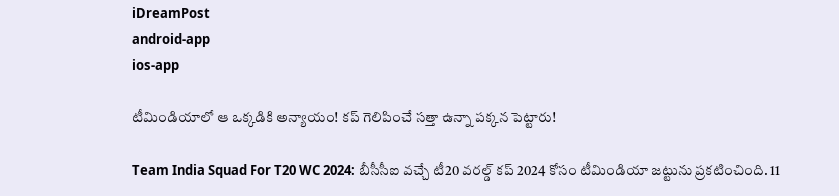iDreamPost
android-app
ios-app

టీమిండియాలో ఆ ఒక్కడికి అన్యాయం! కప్ గెలిపించే సత్తా ఉన్నా పక్కన పెట్టారు!

Team India Squad For T20 WC 2024: బీసీసీఐ వచ్చే టీ20 వరల్డ్ కప్ 2024 కోసం టీమిండియా జట్టును ప్రకటించింది. 11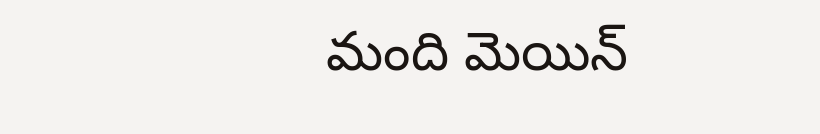మంది మెయిన్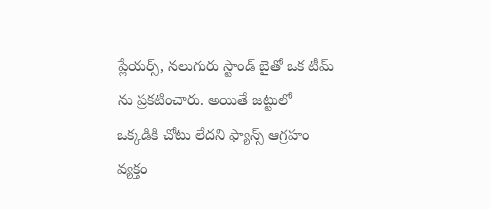ప్లేయర్స్, నలుగురు స్టాండ్ బైతో ఒక టీమ్ ను ప్రకటించారు. అయితే జట్టులో ఒక్కడికి చోటు లేదని ఫ్యాన్స్ ఆగ్రహం వ్యక్తం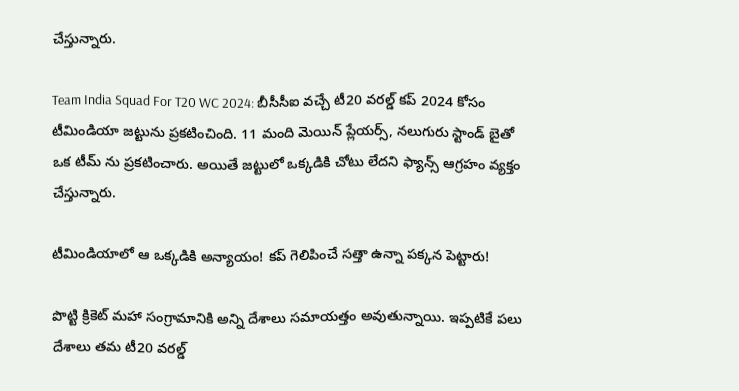చేస్తున్నారు.

Team India Squad For T20 WC 2024: బీసీసీఐ వచ్చే టీ20 వరల్డ్ కప్ 2024 కోసం టీమిండియా జట్టును ప్రకటించింది. 11 మంది మెయిన్ ప్లేయర్స్, నలుగురు స్టాండ్ బైతో ఒక టీమ్ ను ప్రకటించారు. అయితే జట్టులో ఒక్కడికి చోటు లేదని ఫ్యాన్స్ ఆగ్రహం వ్యక్తం చేస్తున్నారు.

టీమిండియాలో ఆ ఒక్కడికి అన్యాయం! కప్ గెలిపించే సత్తా ఉన్నా పక్కన పెట్టారు!

పొట్టి క్రికెట్ మహా సంగ్రామానికి అన్ని దేశాలు సమాయత్తం అవుతున్నాయి. ఇప్పటికే పలు దేశాలు తమ టీ20 వరల్డ్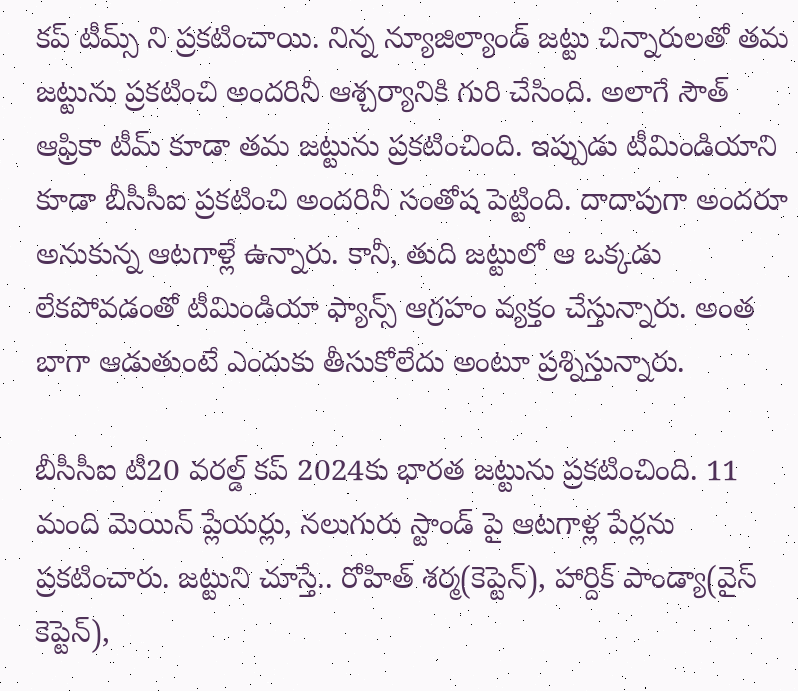కప్ టీమ్స్ ని ప్రకటించాయి. నిన్న న్యూజిల్యాండ్ జట్టు చిన్నారులతో తమ జట్టును ప్రకటించి అందరినీ ఆశ్చర్యానికి గురి చేసింది. అలాగే సౌత్ ఆఫ్రికా టీమ్ కూడా తమ జట్టును ప్రకటించింది. ఇప్పుడు టీమిండియాని కూడా బీసీసీఐ ప్రకటించి అందరినీ సంతోష పెట్టింది. దాదాపుగా అందరూ అనుకున్న ఆటగాళ్లే ఉన్నారు. కానీ, తుది జట్టులో ఆ ఒక్కడు లేకపోవడంతో టీమిండియా ఫ్యాన్స్ ఆగ్రహం వ్యక్తం చేస్తున్నారు. అంత బాగా ఆడుతుంటే ఎందుకు తీసుకోలేదు అంటూ ప్రశ్నిస్తున్నారు.

బీసీసీఐ టీ20 వరల్డ్ కప్ 2024కు భారత జట్టును ప్రకటించింది. 11 మంది మెయిన్ ప్లేయర్లు, నలుగురు స్టాండ్ పై ఆటగాళ్ల పేర్లను ప్రకటించారు. జట్టుని చూస్తే.. రోహిత్ శర్మ(కెప్టెన్), హార్దిక్ పాండ్యా(వైస్ కెప్టెన్),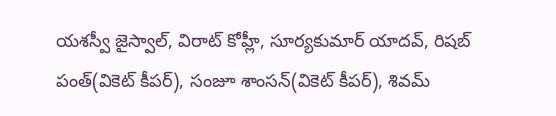యశస్వీ జైస్వాల్, విరాట్ కోహ్లీ, సూర్యకుమార్ యాదవ్, రిషబ్ పంత్(వికెట్ కీపర్), సంజూ శాంసన్(వికెట్ కీపర్), శివమ్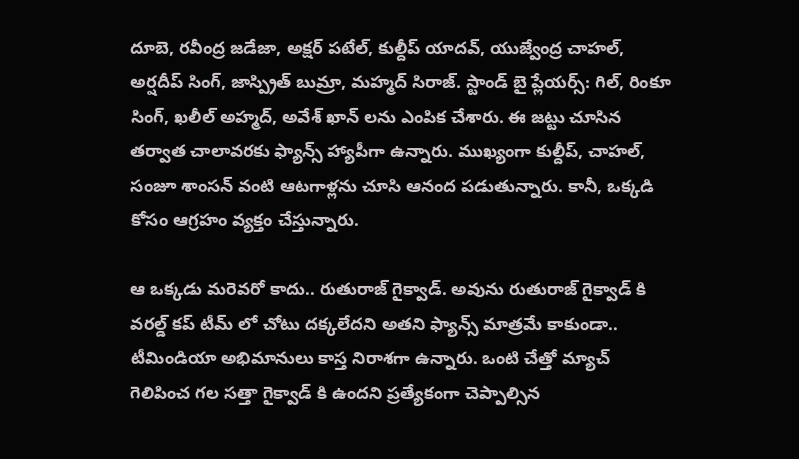దూబె, రవీంద్ర జడేజా, అక్షర్ పటేల్, కుల్దీప్ యాదవ్, యుజ్వేంద్ర చాహల్, అర్షదీప్ సింగ్, జాస్ప్రిత్ బుమ్రా, మహ్మద్ సిరాజ్. స్టాండ్ బై ప్లేయర్స్: గిల్, రింకూ సింగ్, ఖలీల్ అహ్మద్, అవేశ్ ఖాన్ లను ఎంపిక చేశారు. ఈ జట్టు చూసిన తర్వాత చాలావరకు ఫ్యాన్స్ హ్యాపీగా ఉన్నారు. ముఖ్యంగా కుల్దీప్, చాహల్, సంజూ శాంసన్ వంటి ఆటగాళ్లను చూసి ఆనంద పడుతున్నారు. కానీ, ఒక్కడి కోసం ఆగ్రహం వ్యక్తం చేస్తున్నారు.

ఆ ఒక్కడు మరెవరో కాదు.. రుతురాజ్ గైక్వాడ్. అవును రుతురాజ్ గైక్వాడ్ కి వరల్డ్ కప్ టీమ్ లో చోటు దక్కలేదని అతని ఫ్యాన్స్ మాత్రమే కాకుండా.. టీమిండియా అభిమానులు కాస్త నిరాశగా ఉన్నారు. ఒంటి చేత్తో మ్యాచ్ గెలిపించ గల సత్తా గైక్వాడ్ కి ఉందని ప్రత్యేకంగా చెప్పాల్సిన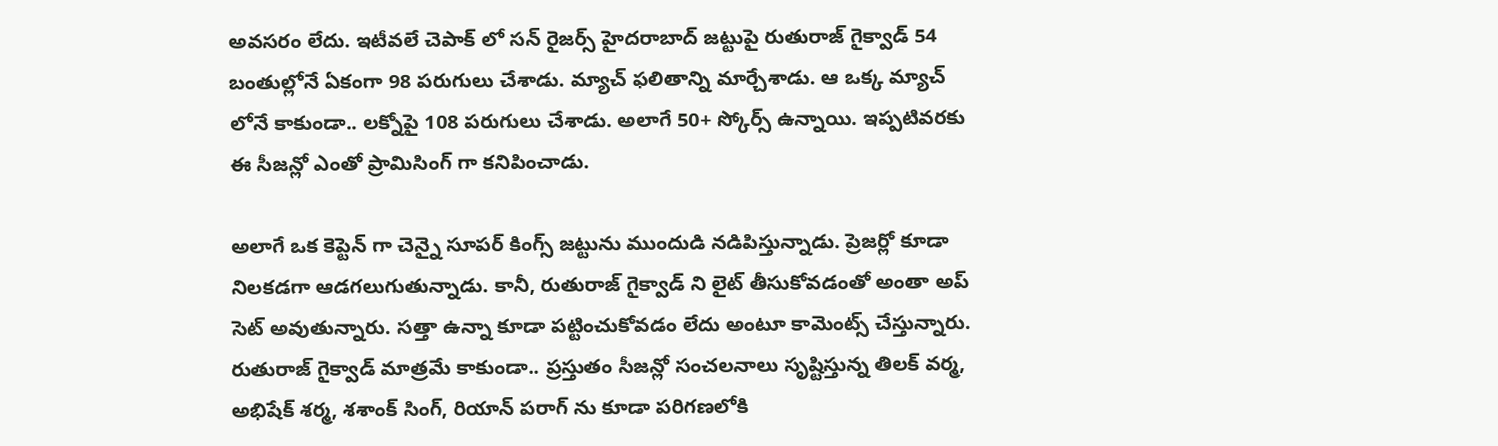అవసరం లేదు. ఇటీవలే చెపాక్ లో సన్ రైజర్స్ హైదరాబాద్ జట్టుపై రుతురాజ్ గైక్వాడ్ 54 బంతుల్లోనే ఏకంగా 98 పరుగులు చేశాడు. మ్యాచ్ ఫలితాన్ని మార్చేశాడు. ఆ ఒక్క మ్యాచ్ లోనే కాకుండా.. లక్నోపై 108 పరుగులు చేశాడు. అలాగే 50+ స్కోర్స్ ఉన్నాయి. ఇప్పటివరకు ఈ సీజన్లో ఎంతో ప్రామిసింగ్ గా కనిపించాడు.

అలాగే ఒక కెప్టెన్ గా చెన్నై సూపర్ కింగ్స్ జట్టును ముందుడి నడిపిస్తున్నాడు. ప్రెజర్లో కూడా నిలకడగా ఆడగలుగుతున్నాడు. కానీ, రుతురాజ్ గైక్వాడ్ ని లైట్ తీసుకోవడంతో అంతా అప్ సెట్ అవుతున్నారు. సత్తా ఉన్నా కూడా పట్టించుకోవడం లేదు అంటూ కామెంట్స్ చేస్తున్నారు. రుతురాజ్ గైక్వాడ్ మాత్రమే కాకుండా.. ప్రస్తుతం సీజన్లో సంచలనాలు సృష్టిస్తున్న తిలక్ వర్మ, అభిషేక్ శర్మ, శశాంక్ సింగ్, రియాన్ పరాగ్ ను కూడా పరిగణలోకి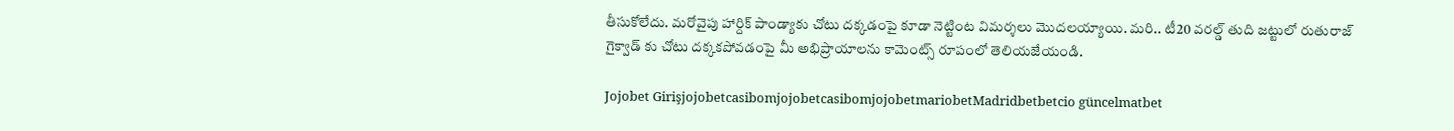తీసుకోలేదు. మరోవైపు హార్దిక్ పాండ్యాకు చోటు దక్కడంపై కూడా నెట్టింట విమర్శలు మొదలయ్యాయి. మరి.. టీ20 వరల్డ్ తుది జట్టులో రుతురాజ్ గైక్వాడ్ కు చోటు దక్కకపోవడంపై మీ అభిప్రాయాలను కామెంట్స్ రూపంలో తెలియజేయండి.

Jojobet GirişjojobetcasibomjojobetcasibomjojobetmariobetMadridbetbetcio güncelmatbet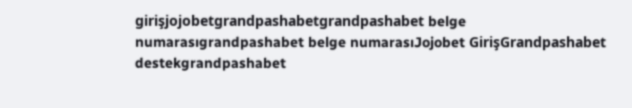girişjojobetgrandpashabetgrandpashabet belge numarasıgrandpashabet belge numarasıJojobet GirişGrandpashabet destekgrandpashabet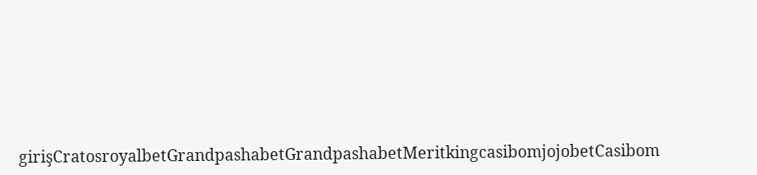girişCratosroyalbetGrandpashabetGrandpashabetMeritkingcasibomjojobetCasibom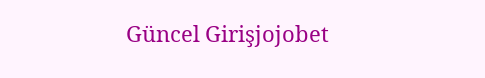Güncel Girişjojobet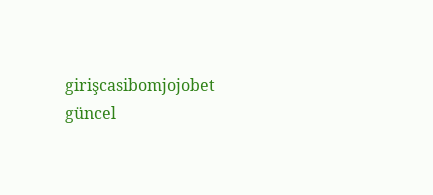girişcasibomjojobet güncel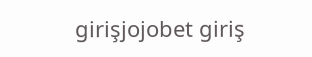girişjojobet giriş